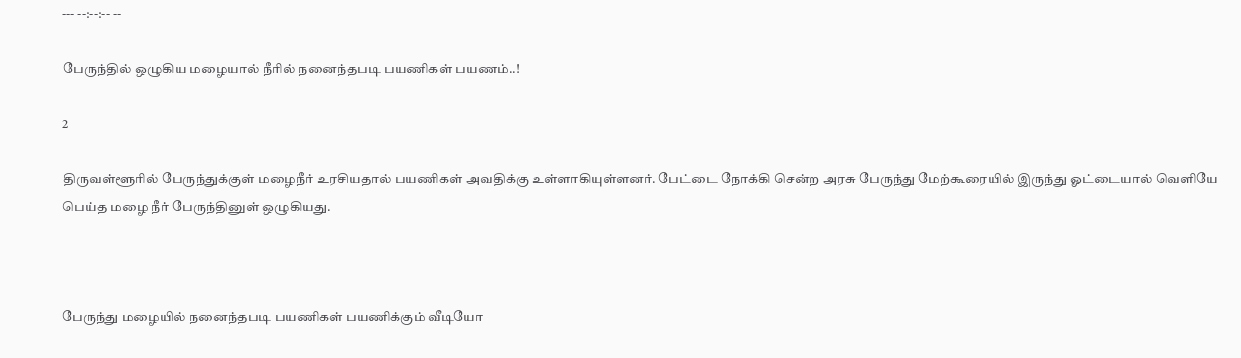--- --:--:-- --

பேருந்தில் ஒழுகிய மழையால் நீரில் நனைந்தபடி பயணிகள் பயணம்..!

2

திருவள்ளூரில் பேருந்துக்குள் மழைநீர் உரசியதால் பயணிகள் அவதிக்கு உள்ளாகியுள்ளனர். பேட்டை நோக்கி சென்ற அரசு பேருந்து மேற்கூரையில் இருந்து ஓட்டையால் வெளியே பெய்த மழை நீர் பேருந்தினுள் ஒழுகியது.



பேருந்து மழையில் நனைந்தபடி பயணிகள் பயணிக்கும் வீடியோ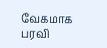வேகமாக பரவி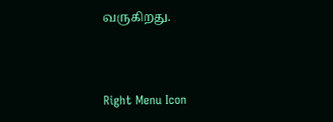வருகிறது.



Right Menu Icon